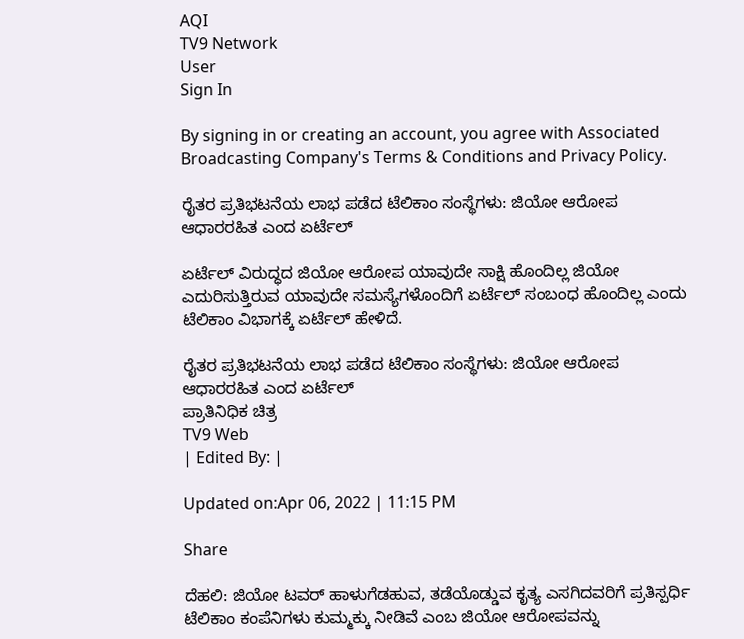AQI
TV9 Network
User
Sign In

By signing in or creating an account, you agree with Associated Broadcasting Company's Terms & Conditions and Privacy Policy.

ರೈತರ ಪ್ರತಿಭಟನೆಯ ಲಾಭ ಪಡೆದ ಟೆಲಿಕಾಂ ಸಂಸ್ಥೆಗಳು: ಜಿಯೋ ಆರೋಪ ಆಧಾರರಹಿತ ಎಂದ ಏರ್ಟೆಲ್

ಏರ್ಟೆಲ್ ವಿರುದ್ಧದ ಜಿಯೋ ಆರೋಪ ಯಾವುದೇ ಸಾಕ್ಷಿ ಹೊಂದಿಲ್ಲ ಜಿಯೋ ಎದುರಿಸುತ್ತಿರುವ ಯಾವುದೇ ಸಮಸ್ಯೆಗಳೊಂದಿಗೆ ಏರ್ಟೆಲ್ ಸಂಬಂಧ ಹೊಂದಿಲ್ಲ ಎಂದು ಟೆಲಿಕಾಂ ವಿಭಾಗಕ್ಕೆ ಏರ್ಟೆಲ್ ಹೇಳಿದೆ.

ರೈತರ ಪ್ರತಿಭಟನೆಯ ಲಾಭ ಪಡೆದ ಟೆಲಿಕಾಂ ಸಂಸ್ಥೆಗಳು: ಜಿಯೋ ಆರೋಪ ಆಧಾರರಹಿತ ಎಂದ ಏರ್ಟೆಲ್
ಪ್ರಾತಿನಿಧಿಕ ಚಿತ್ರ
TV9 Web
| Edited By: |

Updated on:Apr 06, 2022 | 11:15 PM

Share

ದೆಹಲಿ: ಜಿಯೋ ಟವರ್ ಹಾಳುಗೆಡಹುವ, ತಡೆಯೊಡ್ಡುವ ಕೃತ್ಯ ಎಸಗಿದವರಿಗೆ ಪ್ರತಿಸ್ಪರ್ಧಿ ಟೆಲಿಕಾಂ ಕಂಪೆನಿಗಳು ಕುಮ್ಮಕ್ಕು ನೀಡಿವೆ ಎಂಬ ಜಿಯೋ ಆರೋಪವನ್ನು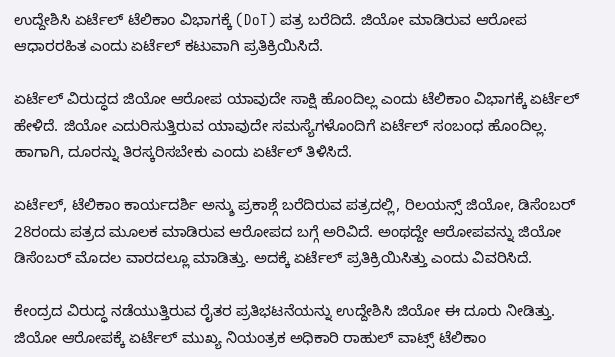ಉದ್ದೇಶಿಸಿ ಏರ್ಟೆಲ್ ಟೆಲಿಕಾಂ ವಿಭಾಗಕ್ಕೆ (DoT) ಪತ್ರ ಬರೆದಿದೆ. ಜಿಯೋ ಮಾಡಿರುವ ಆರೋಪ ಆಧಾರರಹಿತ ಎಂದು ಏರ್ಟೆಲ್ ಕಟುವಾಗಿ ಪ್ರತಿಕ್ರಿಯಿಸಿದೆ.

ಏರ್ಟೆಲ್ ವಿರುದ್ಧದ ಜಿಯೋ ಆರೋಪ ಯಾವುದೇ ಸಾಕ್ಷಿ ಹೊಂದಿಲ್ಲ ಎಂದು ಟೆಲಿಕಾಂ ವಿಭಾಗಕ್ಕೆ ಏರ್ಟೆಲ್ ಹೇಳಿದೆ. ಜಿಯೋ ಎದುರಿಸುತ್ತಿರುವ ಯಾವುದೇ ಸಮಸ್ಯೆಗಳೊಂದಿಗೆ ಏರ್ಟೆಲ್ ಸಂಬಂಧ ಹೊಂದಿಲ್ಲ. ಹಾಗಾಗಿ, ದೂರನ್ನು ತಿರಸ್ಕರಿಸಬೇಕು ಎಂದು ಏರ್ಟೆಲ್ ತಿಳಿಸಿದೆ.

ಏರ್ಟೆಲ್, ಟೆಲಿಕಾಂ ಕಾರ್ಯದರ್ಶಿ ಅನ್ಶು ಪ್ರಕಾಶ್ಗೆ ಬರೆದಿರುವ ಪತ್ರದಲ್ಲಿ, ರಿಲಯನ್ಸ್ ಜಿಯೋ, ಡಿಸೆಂಬರ್ 28ರಂದು ಪತ್ರದ ಮೂಲಕ ಮಾಡಿರುವ ಆರೋಪದ ಬಗ್ಗೆ ಅರಿವಿದೆ. ಅಂಥದ್ದೇ ಆರೋಪವನ್ನು ಜಿಯೋ ಡಿಸೆಂಬರ್ ಮೊದಲ ವಾರದಲ್ಲೂ ಮಾಡಿತ್ತು. ಅದಕ್ಕೆ ಏರ್ಟೆಲ್ ಪ್ರತಿಕ್ರಿಯಿಸಿತ್ತು ಎಂದು ವಿವರಿಸಿದೆ.

ಕೇಂದ್ರದ ವಿರುದ್ಧ ನಡೆಯುತ್ತಿರುವ ರೈತರ ಪ್ರತಿಭಟನೆಯನ್ನು ಉದ್ದೇಶಿಸಿ ಜಿಯೋ ಈ ದೂರು ನೀಡಿತ್ತು. ಜಿಯೋ ಆರೋಪಕ್ಕೆ ಏರ್ಟೆಲ್ ಮುಖ್ಯ ನಿಯಂತ್ರಕ ಅಧಿಕಾರಿ ರಾಹುಲ್ ವಾಟ್ಸ್ ಟೆಲಿಕಾಂ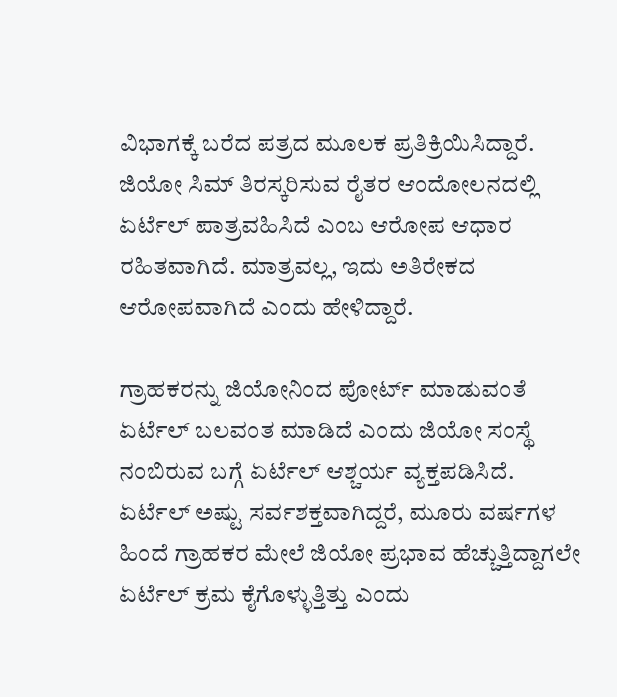ವಿಭಾಗಕ್ಕೆ ಬರೆದ ಪತ್ರದ ಮೂಲಕ ಪ್ರತಿಕ್ರಿಯಿಸಿದ್ದಾರೆ. ಜಿಯೋ ಸಿಮ್ ತಿರಸ್ಕರಿಸುವ ರೈತರ ಆಂದೋಲನದಲ್ಲಿ ಏರ್ಟೆಲ್ ಪಾತ್ರವಹಿಸಿದೆ ಎಂಬ ಆರೋಪ ಆಧಾರ ರಹಿತವಾಗಿದೆ. ಮಾತ್ರವಲ್ಲ, ಇದು ಅತಿರೇಕದ ಆರೋಪವಾಗಿದೆ ಎಂದು ಹೇಳಿದ್ದಾರೆ.

ಗ್ರಾಹಕರನ್ನು ಜಿಯೋನಿಂದ ಪೋರ್ಟ್ ಮಾಡುವಂತೆ ಏರ್ಟೆಲ್ ಬಲವಂತ ಮಾಡಿದೆ ಎಂದು ಜಿಯೋ ಸಂಸ್ಥೆ ನಂಬಿರುವ ಬಗ್ಗೆ ಏರ್ಟೆಲ್ ಆಶ್ಚರ್ಯ ವ್ಯಕ್ತಪಡಿಸಿದೆ. ಏರ್ಟೆಲ್ ಅಷ್ಟು ಸರ್ವಶಕ್ತವಾಗಿದ್ದರೆ, ಮೂರು ವರ್ಷಗಳ ಹಿಂದೆ ಗ್ರಾಹಕರ ಮೇಲೆ ಜಿಯೋ ಪ್ರಭಾವ ಹೆಚ್ಚುತ್ತಿದ್ದಾಗಲೇ ಏರ್ಟೆಲ್ ಕ್ರಮ ಕೈಗೊಳ್ಳುತ್ತಿತ್ತು ಎಂದು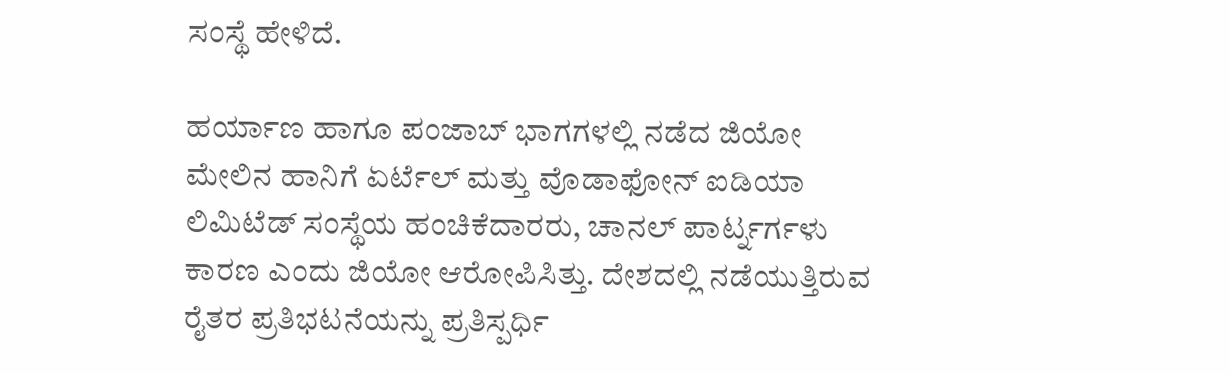ಸಂಸ್ಥೆ ಹೇಳಿದೆ.

ಹರ್ಯಾಣ ಹಾಗೂ ಪಂಜಾಬ್ ಭಾಗಗಳಲ್ಲಿ ನಡೆದ ಜಿಯೋ ಮೇಲಿನ ಹಾನಿಗೆ ಏರ್ಟೆಲ್ ಮತ್ತು ವೊಡಾಫೋನ್ ಐಡಿಯಾ ಲಿಮಿಟೆಡ್ ಸಂಸ್ಥೆಯ ಹಂಚಿಕೆದಾರರು, ಚಾನಲ್ ಪಾರ್ಟ್ನರ್ಗಳು ಕಾರಣ ಎಂದು ಜಿಯೋ ಆರೋಪಿಸಿತ್ತು. ದೇಶದಲ್ಲಿ ನಡೆಯುತ್ತಿರುವ ರೈತರ ಪ್ರತಿಭಟನೆಯನ್ನು ಪ್ರತಿಸ್ಪರ್ಧಿ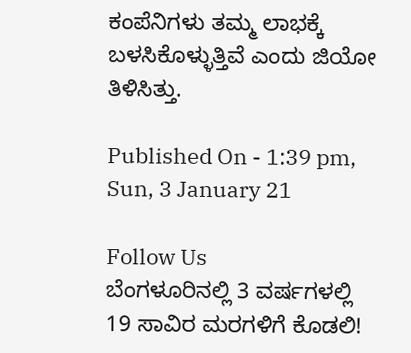ಕಂಪೆನಿಗಳು ತಮ್ಮ ಲಾಭಕ್ಕೆ ಬಳಸಿಕೊಳ್ಳುತ್ತಿವೆ ಎಂದು ಜಿಯೋ ತಿಳಿಸಿತ್ತು.

Published On - 1:39 pm, Sun, 3 January 21

Follow Us
ಬೆಂಗಳೂರಿನಲ್ಲಿ 3 ವರ್ಷಗಳಲ್ಲಿ 19 ಸಾವಿರ ಮರಗಳಿಗೆ ಕೊಡಲಿ!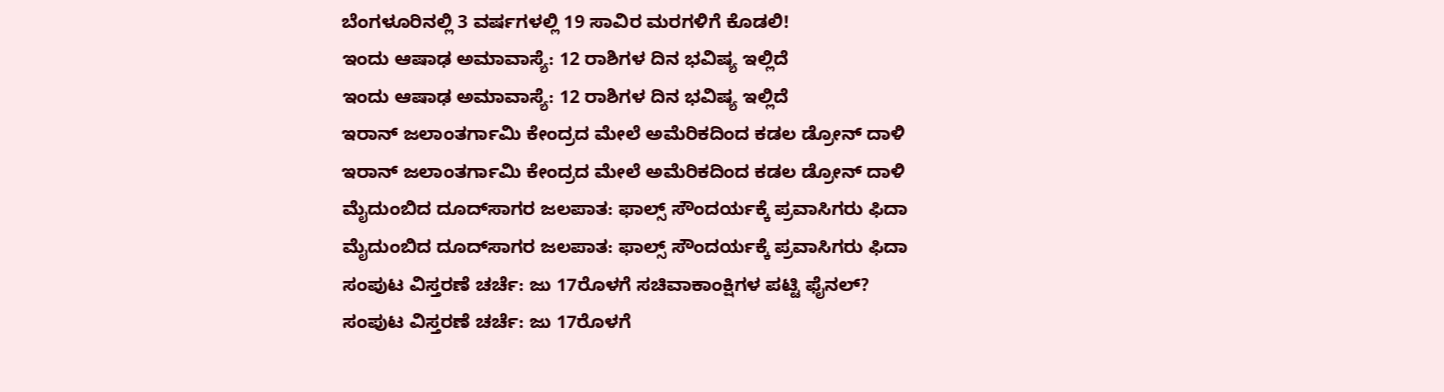ಬೆಂಗಳೂರಿನಲ್ಲಿ 3 ವರ್ಷಗಳಲ್ಲಿ 19 ಸಾವಿರ ಮರಗಳಿಗೆ ಕೊಡಲಿ!
ಇಂದು ಆಷಾಢ ಅಮಾವಾಸ್ಯೆ: 12 ರಾಶಿಗಳ ದಿನ ಭವಿಷ್ಯ ಇಲ್ಲಿದೆ
ಇಂದು ಆಷಾಢ ಅಮಾವಾಸ್ಯೆ: 12 ರಾಶಿಗಳ ದಿನ ಭವಿಷ್ಯ ಇಲ್ಲಿದೆ
ಇರಾನ್ ಜಲಾಂತರ್ಗಾಮಿ ಕೇಂದ್ರದ ಮೇಲೆ ಅಮೆರಿಕದಿಂದ ಕಡಲ ಡ್ರೋನ್ ದಾಳಿ
ಇರಾನ್ ಜಲಾಂತರ್ಗಾಮಿ ಕೇಂದ್ರದ ಮೇಲೆ ಅಮೆರಿಕದಿಂದ ಕಡಲ ಡ್ರೋನ್ ದಾಳಿ
ಮೈದುಂಬಿದ ದೂದ್‌ಸಾಗರ ಜಲಪಾತ: ಫಾಲ್ಸ್ ಸೌಂದರ್ಯಕ್ಕೆ ಪ್ರವಾಸಿಗರು ಫಿದಾ
ಮೈದುಂಬಿದ ದೂದ್‌ಸಾಗರ ಜಲಪಾತ: ಫಾಲ್ಸ್ ಸೌಂದರ್ಯಕ್ಕೆ ಪ್ರವಾಸಿಗರು ಫಿದಾ
ಸಂಪುಟ ವಿಸ್ತರಣೆ ಚರ್ಚೆ: ಜು 17ರೊಳಗೆ ಸಚಿವಾಕಾಂಕ್ಷಿಗಳ ಪಟ್ಟಿ ಫೈನಲ್?
ಸಂಪುಟ ವಿಸ್ತರಣೆ ಚರ್ಚೆ: ಜು 17ರೊಳಗೆ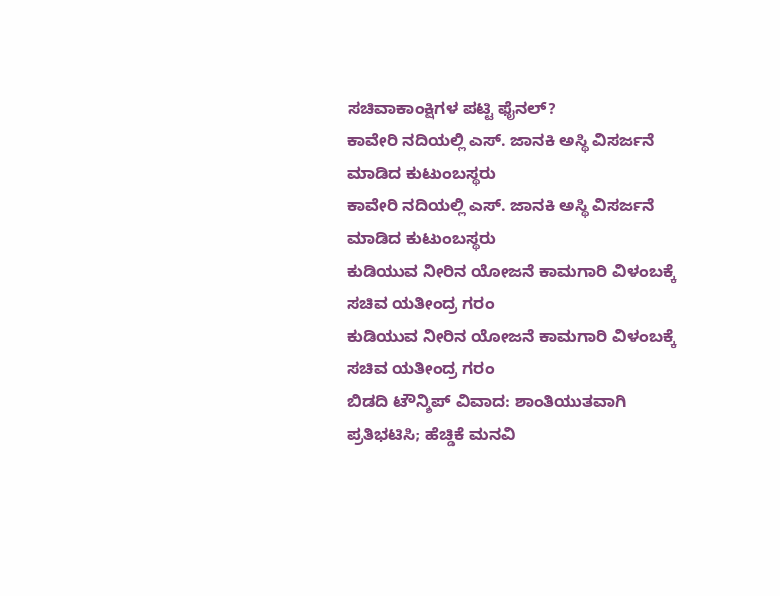ಸಚಿವಾಕಾಂಕ್ಷಿಗಳ ಪಟ್ಟಿ ಫೈನಲ್?
ಕಾವೇರಿ ನದಿಯಲ್ಲಿ ಎಸ್. ಜಾನಕಿ ಅಸ್ಥಿ ವಿಸರ್ಜನೆ ಮಾಡಿದ ಕುಟುಂಬಸ್ಥರು
ಕಾವೇರಿ ನದಿಯಲ್ಲಿ ಎಸ್. ಜಾನಕಿ ಅಸ್ಥಿ ವಿಸರ್ಜನೆ ಮಾಡಿದ ಕುಟುಂಬಸ್ಥರು
ಕುಡಿಯುವ ನೀರಿನ ಯೋಜನೆ ಕಾಮಗಾರಿ ವಿಳಂಬಕ್ಕೆ ಸಚಿವ ಯತೀಂದ್ರ ಗರಂ
ಕುಡಿಯುವ ನೀರಿನ ಯೋಜನೆ ಕಾಮಗಾರಿ ವಿಳಂಬಕ್ಕೆ ಸಚಿವ ಯತೀಂದ್ರ ಗರಂ
ಬಿಡದಿ ಟೌನ್ಶಿಪ್ ವಿವಾದ: ಶಾಂತಿಯುತವಾಗಿ ಪ್ರತಿಭಟಿಸಿ; ಹೆಚ್ಡಿಕೆ ಮನವಿ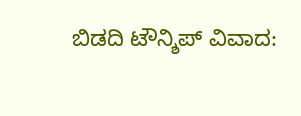ಬಿಡದಿ ಟೌನ್ಶಿಪ್ ವಿವಾದ: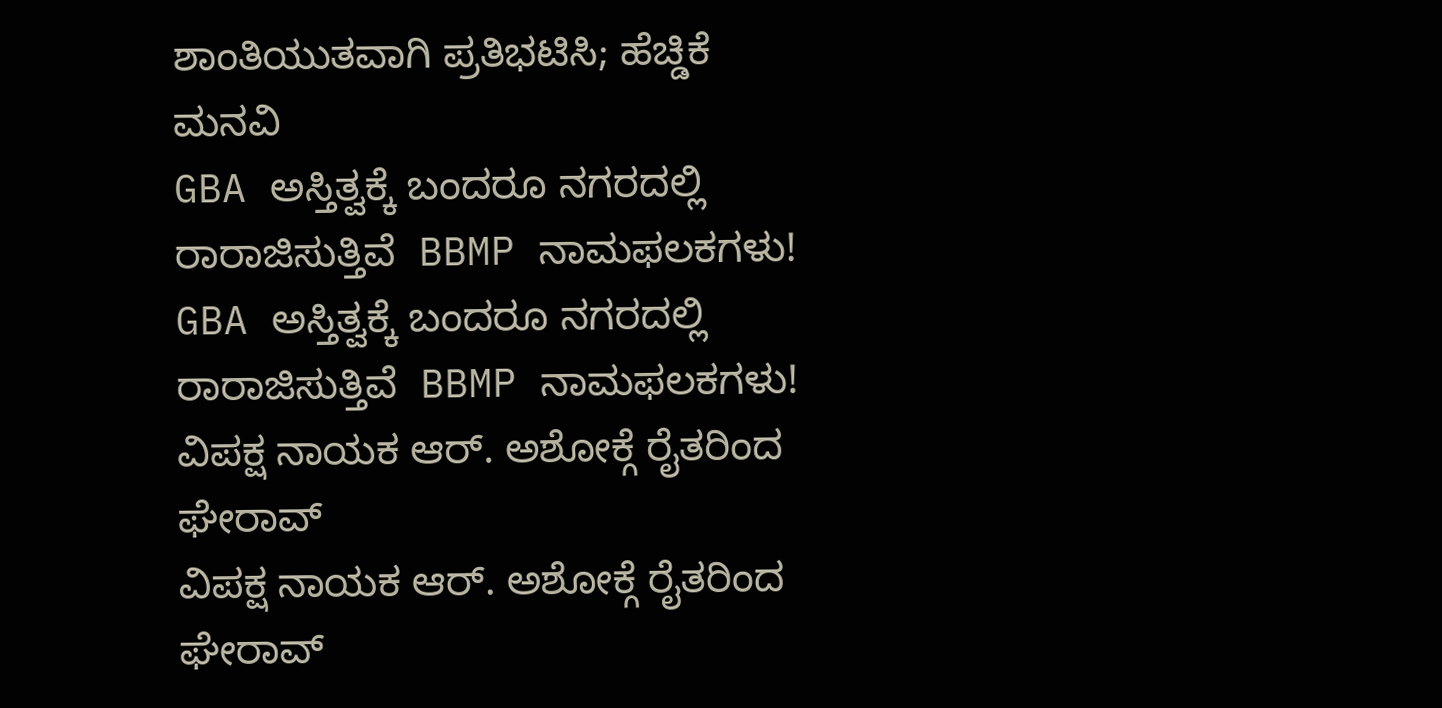ಶಾಂತಿಯುತವಾಗಿ ಪ್ರತಿಭಟಿಸಿ; ಹೆಚ್ಡಿಕೆ ಮನವಿ
GBA ಅಸ್ತಿತ್ವಕ್ಕೆ ಬಂದರೂ ನಗರದಲ್ಲಿ ರಾರಾಜಿಸುತ್ತಿವೆ  BBMP ನಾಮಫಲಕಗಳು!
GBA ಅಸ್ತಿತ್ವಕ್ಕೆ ಬಂದರೂ ನಗರದಲ್ಲಿ ರಾರಾಜಿಸುತ್ತಿವೆ  BBMP ನಾಮಫಲಕಗಳು!
ವಿಪಕ್ಷ ನಾಯಕ ಆರ್. ಅಶೋಕ್ಗೆ ರೈತರಿಂದ ಘೇರಾವ್
ವಿಪಕ್ಷ ನಾಯಕ ಆರ್. ಅಶೋಕ್ಗೆ ರೈತರಿಂದ ಘೇರಾವ್